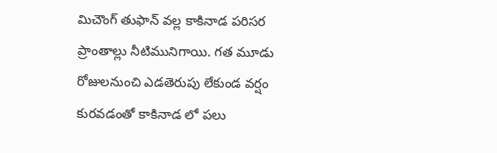మిచౌంగ్ తుఫాన్ వల్ల కాకినాడ పరిసర ప్రాంతాల్లు నీటిమునిగాయి. గత మూడు రోజులనుంచి ఎడతెరుపు లేకుండ వర్షం కురవడంతో కాకినాడ లో పలు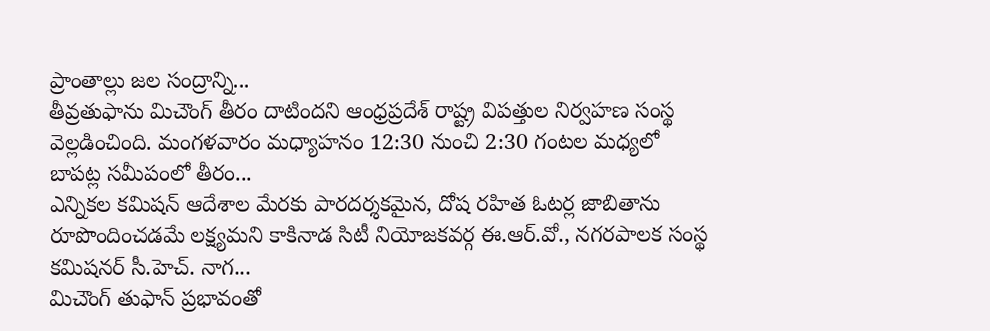ప్రాంతాల్లు జల సంద్రాన్ని...
తీవ్రతుఫాను మిచౌంగ్ తీరం దాటిందని ఆంధ్రప్రదేశ్ రాష్ట్ర విపత్తుల నిర్వహణ సంస్థ వెల్లడించింది. మంగళవారం మధ్యాహనం 12:30 నుంచి 2:30 గంటల మధ్యలో బాపట్ల సమీపంలో తీరం...
ఎన్నికల కమిషన్ ఆదేశాల మేరకు పారదర్శకమైన, దోష రహిత ఓటర్ల జాబితాను రూపొందించడమే లక్ష్యమని కాకినాడ సిటీ నియోజకవర్గ ఈ.ఆర్.వో., నగరపాలక సంస్థ కమిషనర్ సీ.హెచ్. నాగ...
మిచౌంగ్ తుఫాన్ ప్రభావంతో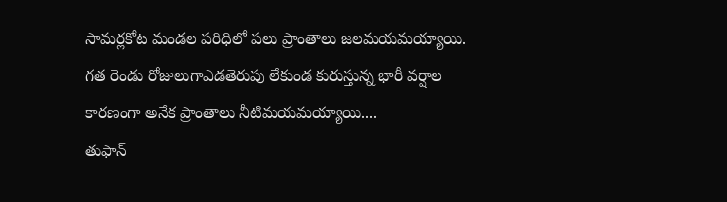సామర్లకోట మండల పరిధిలో పలు ప్రాంతాలు జలమయమయ్యాయి. గత రెండు రోజులుగాఎడతెరుపు లేకుండ కురుస్తున్న భారీ వర్షాల కారణంగా అనేక ప్రాంతాలు నీటిమయమయ్యాయి....
తుఫాన్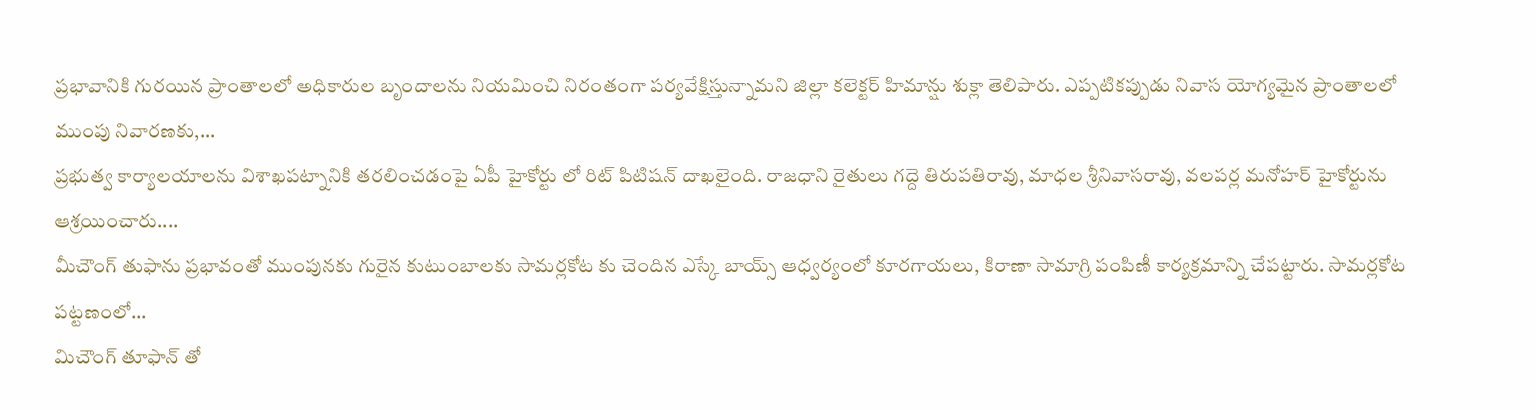ప్రభావానికి గురయిన ప్రాంతాలలో అధికారుల బృందాలను నియమించి నిరంతంగా పర్యవేక్షిస్తున్నామని జిల్లా కలెక్టర్ హిమాన్షు శుక్లా తెలిపారు. ఎప్పటికప్పుడు నివాస యోగ్యమైన ప్రాంతాలలో ముంపు నివారణకు,...
ప్రభుత్వ కార్యాలయాలను విశాఖపట్నానికి తరలించడంపై ఏపీ హైకోర్టు లో రిట్ పిటిషన్ దాఖలైంది. రాజధాని రైతులు గద్దె తిరుపతిరావు, మాధల శ్రీనివాసరావు, వలపర్ల మనోహర్ హైకోర్టును ఆశ్రయించారు....
మీచౌంగ్ తుఫాను ప్రభావంతో ముంపునకు గురైన కుటుంబాలకు సామర్లకోట కు చెందిన ఎస్కే బాయ్స్ ఆధ్వర్యంలో కూరగాయలు, కిరాణా సామాగ్రి పంపిణీ కార్యక్రమాన్ని చేపట్టారు. సామర్లకోట పట్టణంలో...
మిచౌంగ్ తూఫాన్ తో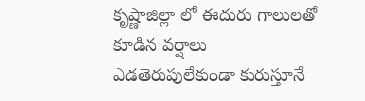కృష్ణాజిల్లా లో ఈదురు గాలులతో కూడిన వర్షాలు ఎడతెరుపులేకుండా కురుస్తూనే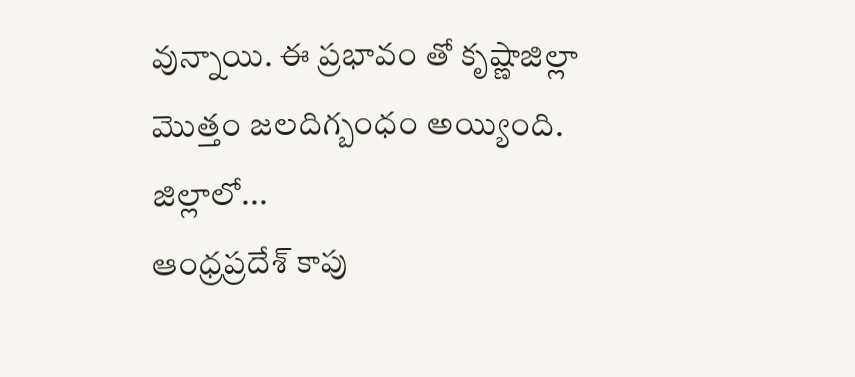వున్నాయి. ఈ ప్రభావం తో కృష్ణాజిల్లా మొత్తం జలదిగ్బంధం అయ్యింది. జిల్లాలో...
ఆంధ్రప్రదేశ్ కాపు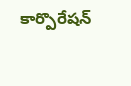కార్పొరేషన్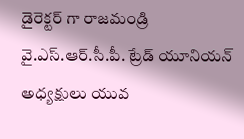డైరెక్టర్ గా రాజమండ్రి వై.ఎస్.ఆర్.సీ.పీ. ట్రేడ్ యూనియన్ అధ్యక్షులు యువ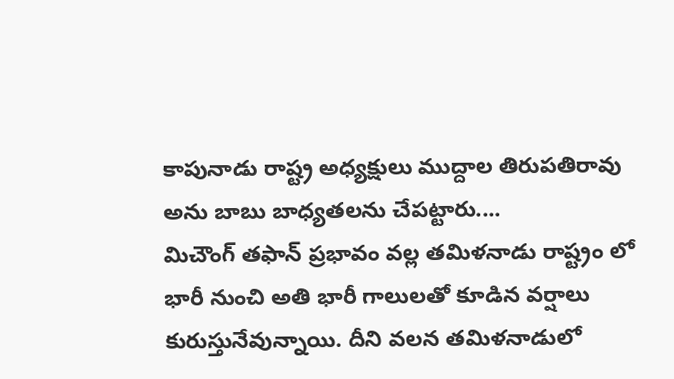కాపునాడు రాష్ట్ర అధ్యక్షులు ముద్దాల తిరుపతిరావు అను బాబు బాధ్యతలను చేపట్టారు....
మిచౌంగ్ తఫాన్ ప్రభావం వల్ల తమిళనాడు రాష్ట్రం లో భారీ నుంచి అతి భారీ గాలులతో కూడిన వర్షాలు కురుస్తునేవున్నాయి. దీని వలన తమిళనాడులో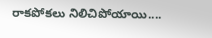రాకపోకలు నిలిచిపోయాయి....